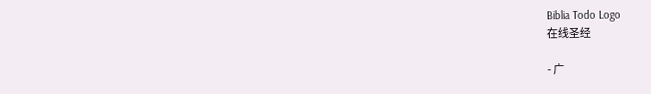Biblia Todo Logo
在线圣经

- 广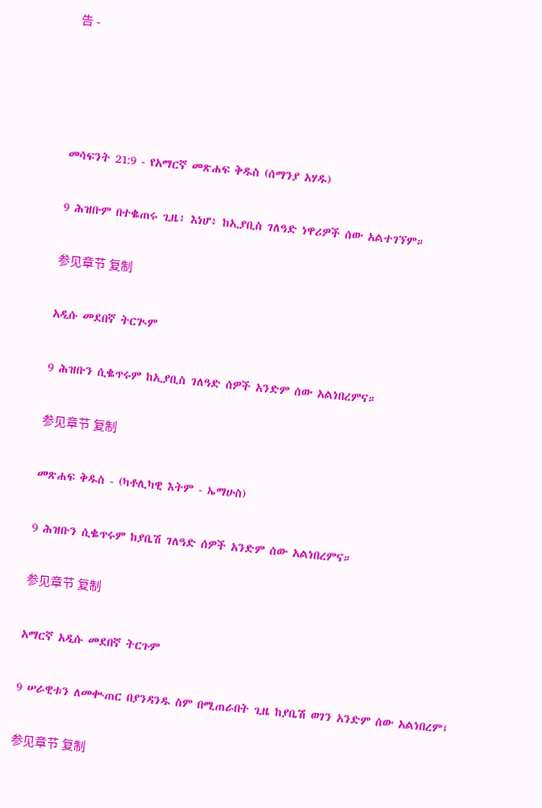告 -




መሳፍንት 21:9 - የአማርኛ መጽሐፍ ቅዱስ (ሰማንያ አሃዱ)

9 ሕዝቡም በተቈጠሩ ጊዜ፥ እነሆ፥ ከኢያቢስ ገለዓድ ነዋሪዎች ሰው አልተገኘም።

参见章节 复制

አዲሱ መደበኛ ትርጒም

9 ሕዝቡን ሲቈጥሩም ከኢያቢስ ገለዓድ ሰዎች አንድም ሰው አልነበረምና።

参见章节 复制

መጽሐፍ ቅዱስ - (ካቶሊካዊ እትም - ኤማሁስ)

9 ሕዝቡን ሲቈጥሩም ከያቤሽ ገለዓድ ሰዎች አንድም ሰው አልነበረምና።

参见章节 复制

አማርኛ አዲሱ መደበኛ ትርጉም

9 ሠራዊቱን ለመቊጠር በያንዳንዱ ስም በሚጠራበት ጊዜ ከያቤሽ ወገን አንድም ሰው አልነበረም፤

参见章节 复制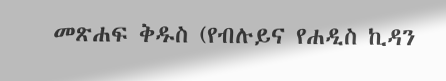መጽሐፍ ቅዱስ (የብሉይና የሐዲስ ኪዳን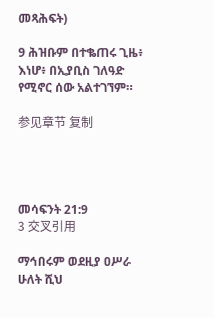መጻሕፍት)

9 ሕዝቡም በተቈጠሩ ጊዜ፥ እነሆ፥ በኢያቢስ ገለዓድ የሚኖር ሰው አልተገኘም።

参见章节 复制




መሳፍንት 21:9
3 交叉引用

ማኅበሩም ወደዚያ ዐሥራ ሁለት ሺህ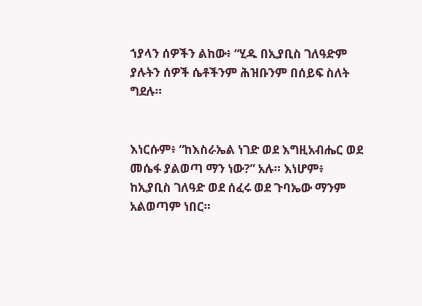ኀያላን ሰዎችን ልከው፥ “ሂዱ በኢያቢስ ገለዓድም ያሉትን ሰዎች ሴቶችንም ሕዝቡንም በሰይፍ ስለት ግደሉ።


እነርሱም፥ “ከእስራኤል ነገድ ወደ እግዚአብሔር ወደ መሴፋ ያልወጣ ማን ነው?” አሉ። እነሆም፥ ከኢያቢስ ገለዓድ ወደ ሰፈሩ ወደ ጉባኤው ማንም አልወጣም ነበር።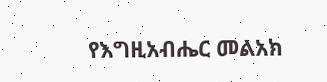የእግዚአብሔር መልአክ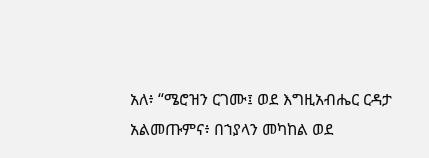አለ፥ “ሜሮዝን ርገሙ፤ ወደ እግዚአብሔር ርዳታ አልመጡምና፥ በኀያላን መካከል ወደ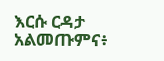እርሱ ርዳታ አልመጡምና፥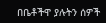በቤቶችዋ ያሉትን ሰዎች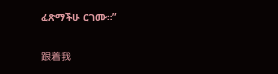ፈጽማችሁ ርገሙ።”


跟着我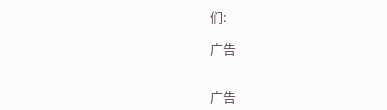们:

广告


广告